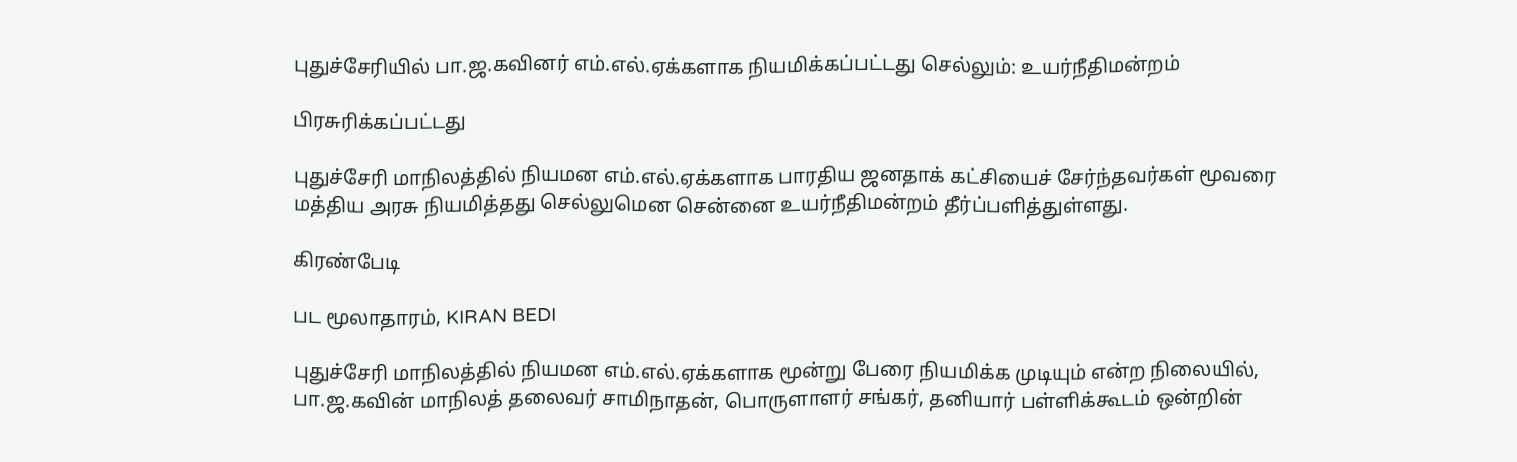புதுச்சேரியில் பா.ஜ.கவினர் எம்.எல்.ஏக்களாக நியமிக்கப்பட்டது செல்லும்: உயர்நீதிமன்றம்

பிரசுரிக்கப்பட்டது

புதுச்சேரி மாநிலத்தில் நியமன எம்.எல்.ஏக்களாக பாரதிய ஜனதாக் கட்சியைச் சேர்ந்தவர்கள் மூவரை மத்திய அரசு நியமித்தது செல்லுமென சென்னை உயர்நீதிமன்றம் தீர்ப்பளித்துள்ளது.

கிரண்பேடி

பட மூலாதாரம், KIRAN BEDI

புதுச்சேரி மாநிலத்தில் நியமன எம்.எல்.ஏக்களாக மூன்று பேரை நியமிக்க முடியும் என்ற நிலையில், பா.ஜ.கவின் மாநிலத் தலைவர் சாமிநாதன், பொருளாளர் சங்கர், தனியார் பள்ளிக்கூடம் ஒன்றின்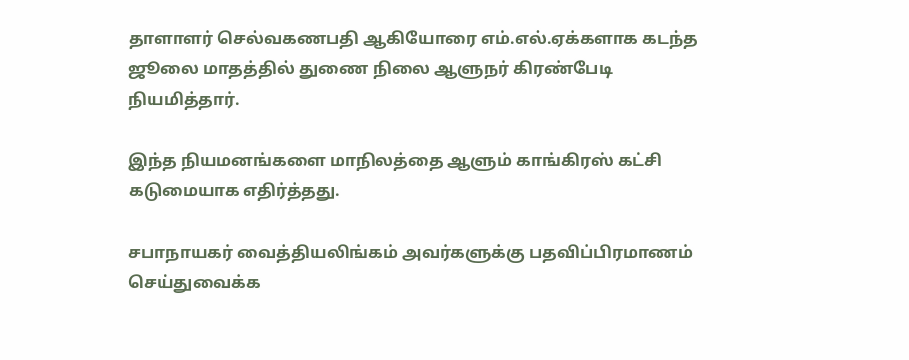தாளாளர் செல்வகணபதி ஆகியோரை எம்.எல்.ஏக்களாக கடந்த ஜூலை மாதத்தில் துணை நிலை ஆளுநர் கிரண்பேடி நியமித்தார்.

இந்த நியமனங்களை மாநிலத்தை ஆளும் காங்கிரஸ் கட்சி கடுமையாக எதிர்த்தது.

சபாநாயகர் வைத்தியலிங்கம் அவர்களுக்கு பதவிப்பிரமாணம் செய்துவைக்க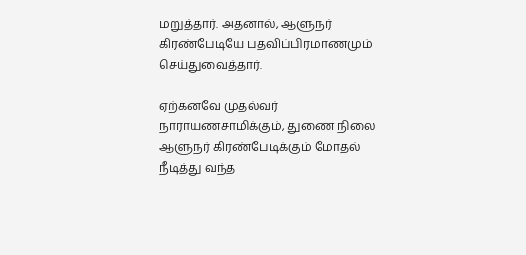மறுத்தார். அதனால், ஆளுநர் கிரண்பேடியே பதவிப்பிரமாணமும் செய்துவைத்தார்.

ஏற்கனவே முதல்வர் நாராயணசாமிக்கும், துணை நிலை ஆளுநர் கிரண்பேடிக்கும் மோதல் நீடித்து வந்த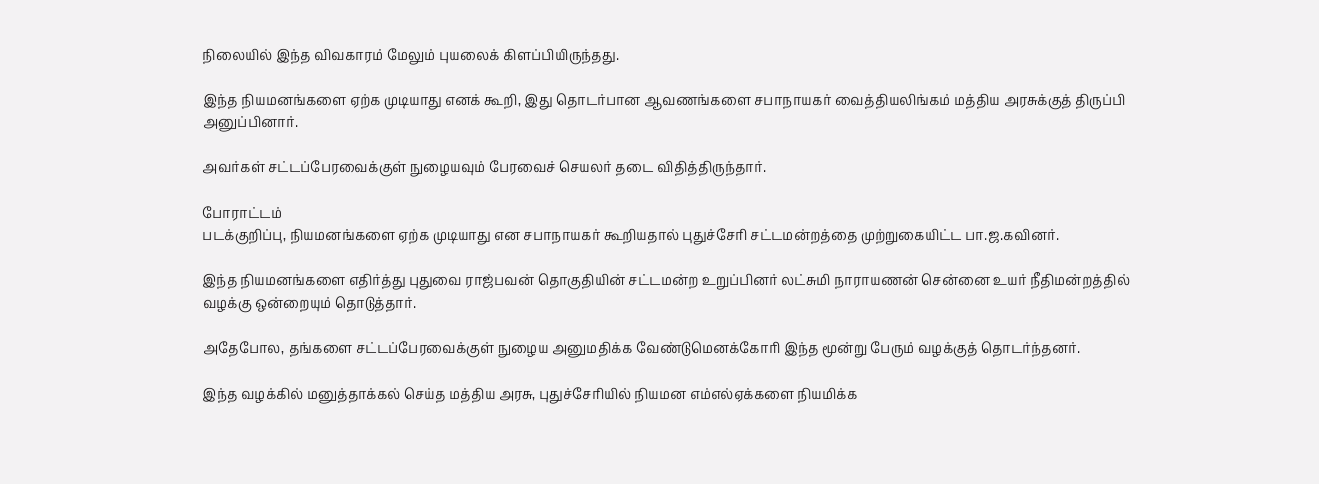நிலையில் இந்த விவகாரம் மேலும் புயலைக் கிளப்பியிருந்தது.

இந்த நியமனங்களை ஏற்க முடியாது எனக் கூறி, இது தொடர்பான ஆவணங்களை சபாநாயகர் வைத்தியலிங்கம் மத்திய அரசுக்குத் திருப்பி அனுப்பினார்.

அவர்கள் சட்டப்பேரவைக்குள் நுழையவும் பேரவைச் செயலர் தடை விதித்திருந்தார்.

போராட்டம்
படக்குறிப்பு, நியமனங்களை ஏற்க முடியாது என சபாநாயகர் கூறியதால் புதுச்சேரி சட்டமன்றத்தை முற்றுகையிட்ட பா.ஜ.கவினர்.

இந்த நியமனங்களை எதிர்த்து புதுவை ராஜ்பவன் தொகுதியின் சட்டமன்ற உறுப்பினர் லட்சுமி நாராயணன் சென்னை உயர் நீதிமன்றத்தில் வழக்கு ஒன்றையும் தொடுத்தார்.

அதேபோல, தங்களை சட்டப்பேரவைக்குள் நுழைய அனுமதிக்க வேண்டுமெனக்கோரி இந்த மூன்று பேரும் வழக்குத் தொடர்ந்தனர்.

இந்த வழக்கில் மனுத்தாக்கல் செய்த மத்திய அரசு, புதுச்சேரியில் நியமன எம்எல்ஏக்களை நியமிக்க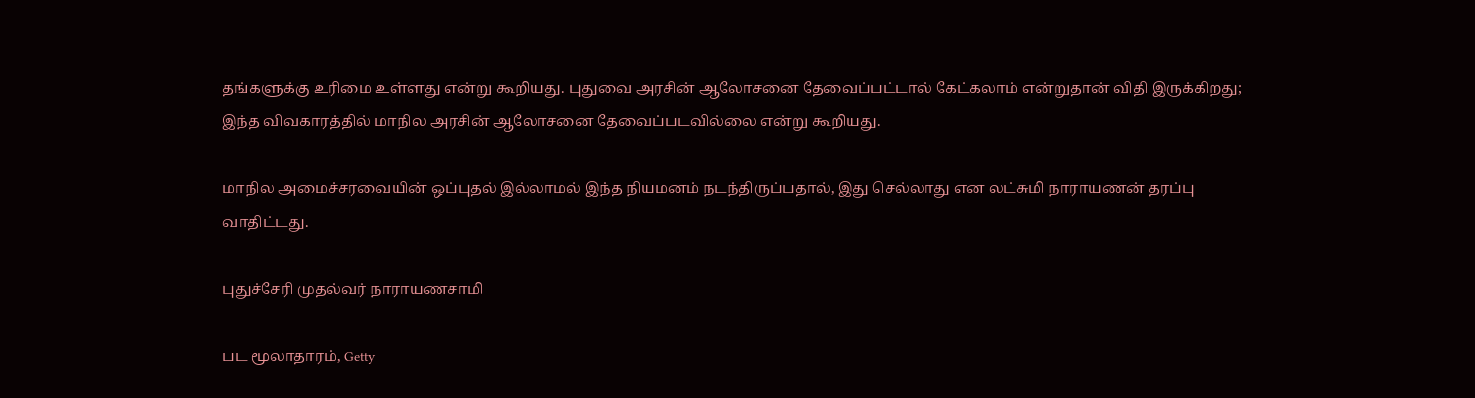தங்களுக்கு உரிமை உள்ளது என்று கூறியது. புதுவை அரசின் ஆலோசனை தேவைப்பட்டால் கேட்கலாம் என்றுதான் விதி இருக்கிறது; இந்த விவகாரத்தில் மாநில அரசின் ஆலோசனை தேவைப்படவில்லை என்று கூறியது.

மாநில அமைச்சரவையின் ஒப்புதல் இல்லாமல் இந்த நியமனம் நடந்திருப்பதால், இது செல்லாது என லட்சுமி நாராயணன் தரப்பு வாதிட்டது.

புதுச்சேரி முதல்வர் நாராயணசாமி

பட மூலாதாரம், Getty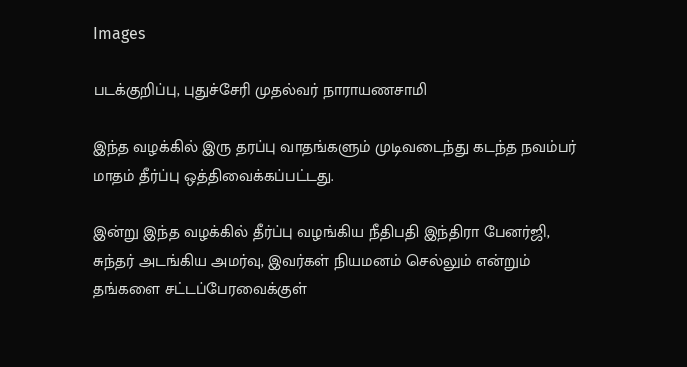Images

படக்குறிப்பு, புதுச்சேரி முதல்வர் நாராயணசாமி

இந்த வழக்கில் இரு தரப்பு வாதங்களும் முடிவடைந்து கடந்த நவம்பர் மாதம் தீர்ப்பு ஒத்திவைக்கப்பட்டது.

இன்று இந்த வழக்கில் தீர்ப்பு வழங்கிய நீதிபதி இந்திரா பேனர்ஜி, சுந்தர் அடங்கிய அமர்வு, இவர்கள் நியமனம் செல்லும் என்றும் தங்களை சட்டப்பேரவைக்குள்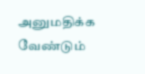அனுமதிக்க வேண்டும்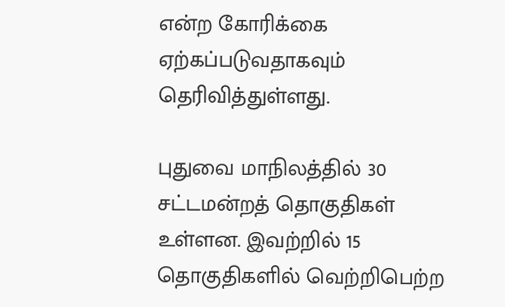என்ற கோரிக்கை ஏற்கப்படுவதாகவும் தெரிவித்துள்ளது.

புதுவை மாநிலத்தில் 30 சட்டமன்றத் தொகுதிகள் உள்ளன. இவற்றில் 15 தொகுதிகளில் வெற்றிபெற்ற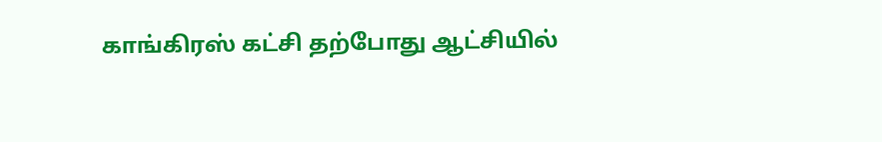காங்கிரஸ் கட்சி தற்போது ஆட்சியில்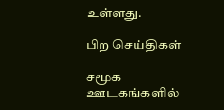உள்ளது.

பிற செய்திகள்

சமூக ஊடகங்களில்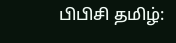பிபிசி தமிழ்: